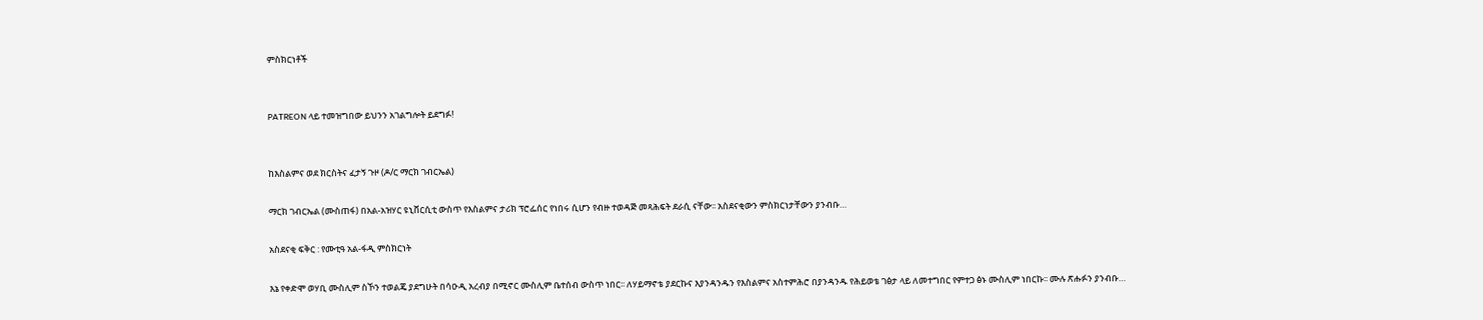ምስክርነቶች


PATREON ላይ ተመዝግበው ይህንን አገልግሎት ይደግፉ!


ከእስልምና ወደ ክርስትና ፈታኝ ጉዞ (ዶ/ር ማርክ ገብርኤል)

ማርክ ገብርኤል (ሙስጠፋ) በአል-አዝሃር ዩኒቨርሲቲ ውስጥ የእስልምና ታሪክ ፕሮፌሰር የነበሩ ሲሆን የብዙ ተወዳጅ መጻሕፍት ደራሲ ናቸው፡፡ አስደናቂውን ምስክርነታቸውን ያንብቡ…

አስደናቂ ፍቅር : የሙቲዓ አል-ፋዲ ምስክርነት

እኔ የቀድሞ ወሃቢ ሙስሊም ስኾን ተወልጄ ያደግሁት በሳዑዲ አረብያ በሚኖር ሙስሊም ቤተሰብ ውስጥ ነበር፡፡ ለሃይማኖቴ ያደርኩና እያንዳንዱን የእስልምና አስተምሕሮ በያንዳንዱ የሕይወቴ ገፅታ ላይ ለመተግበር የምተጋ ፅኑ ሙስሊም ነበርኩ፡፡ ሙሉ ጽሑፉን ያንብቡ…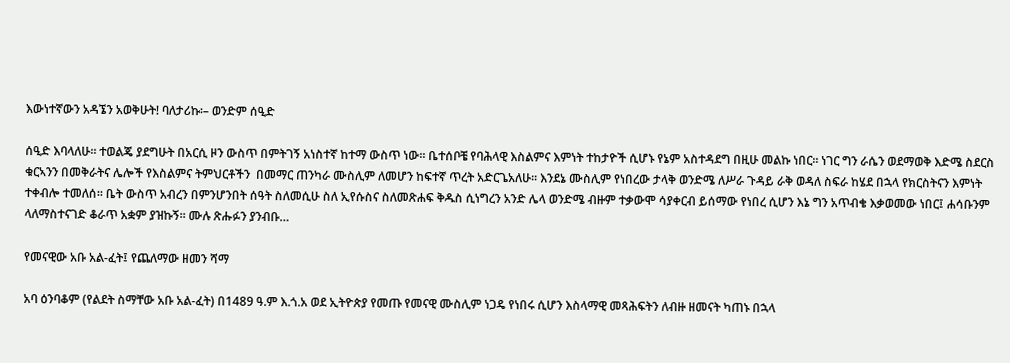እውነተኛውን አዳኜን አወቅሁት! ባለታሪኩ፡– ወንድም ሰዒድ

ሰዒድ እባላለሁ፡፡ ተወልጄ ያደግሁት በአርሲ ዞን ውስጥ በምትገኝ አነስተኛ ከተማ ውስጥ ነው፡፡ ቤተሰቦቼ የባሕላዊ እስልምና እምነት ተከታዮች ሲሆኑ የኔም አስተዳደግ በዚሁ መልኩ ነበር፡፡ ነገር ግን ራሴን ወደማወቅ እድሜ ስደርስ ቁርኣንን በመቅራትና ሌሎች የእስልምና ትምህርቶችን  በመማር ጠንካራ ሙስሊም ለመሆን ከፍተኛ ጥረት አድርጌአለሁ፡፡ እንደኔ ሙስሊም የነበረው ታላቅ ወንድሜ ለሥራ ጉዳይ ራቅ ወዳለ ስፍራ ከሄደ በኋላ የክርስትናን እምነት ተቀብሎ ተመለሰ፡፡ ቤት ውስጥ አብረን በምንሆንበት ሰዓት ስለመሲሁ ስለ ኢየሱስና ስለመጽሐፍ ቅዱስ ሲነግረን አንድ ሌላ ወንድሜ ብዙም ተቃውሞ ሳያቀርብ ይሰማው የነበረ ሲሆን እኔ ግን አጥብቄ እቃወመው ነበር፤ ሐሳቡንም ላለማስተናገድ ቆራጥ አቋም ያዝኩኝ፡፡ ሙሉ ጽሑፉን ያንብቡ…

የመናዊው አቡ አል-ፈት፤ የጨለማው ዘመን ሻማ

አባ ዕንባቆም (የልደት ስማቸው አቡ አል-ፈት) በ1489 ዓ.ም እ.ጎ.አ ወደ ኢትዮጵያ የመጡ የመናዊ ሙስሊም ነጋዴ የነበሩ ሲሆን እስላማዊ መጻሕፍትን ለብዙ ዘመናት ካጠኑ በኋላ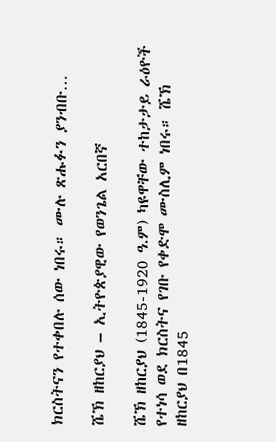ክርስትናን የተቀበሉ ሰው ነበሩ። ሙሉ ጽሑፉን ያንብቡ…

ሼኽ ዘከርያህ – ኢትዮጵያዊው የወንጌል አርበኛ

ሼኽ ዘከርያህ (1845-1920 ዓ.ም) ካዩዋቸው ተከታታይ ራዕዮች የተነሳ ወደ ክርስትና የገቡ የቀድሞ ሙስሊም ነበሩ። ሼኽ ዘከርያህ በ1845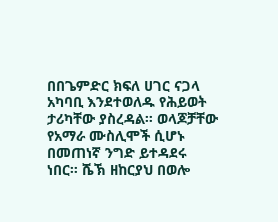በበጌምድር ክፍለ ሀገር ናጋላ አካባቢ እንደተወለዱ የሕይወት ታሪካቸው ያስረዳል። ወላጆቻቸው የአማራ ሙስሊሞች ሲሆኑ በመጠነኛ ንግድ ይተዳደሩ ነበር። ሼኽ ዘከርያህ በወሎ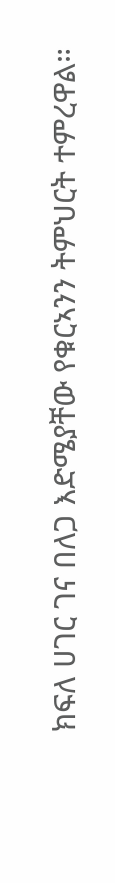ክፍለ ሀገር ገና በለጋ እድሜያቸው የቁርኣንን ትምህርት ተምረዋል።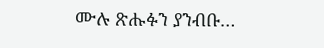ሙሉ ጽሑፉን ያንብቡ…